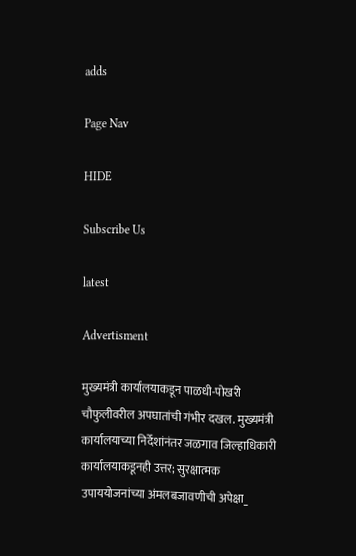adds

Page Nav

HIDE

Subscribe Us

latest

Advertisment

मुख्यमंत्री कार्यालयाकडून पाळधी-पोखरी चौफुलीवरील अपघातांची गंभीर दखल. मुख्यमंत्री कार्यालयाच्या निर्देशांनंतर जळगाव जिल्हाधिकारी कार्यालयाकडूनही उत्तर; सुरक्षात्मक उपाययोजनांच्या अंमलबजावणीची अपेक्षा_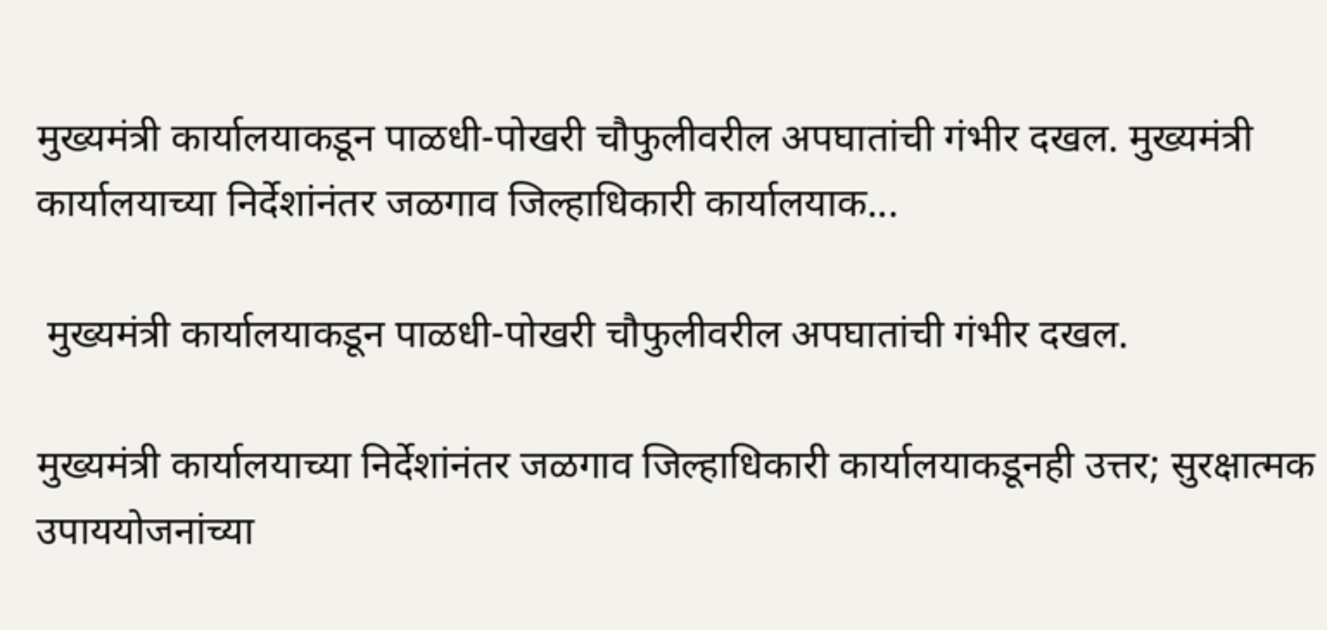मुख्यमंत्री कार्यालयाकडून पाळधी-पोखरी चौफुलीवरील अपघातांची गंभीर दखल. मुख्यमंत्री कार्यालयाच्या निर्देशांनंतर जळगाव जिल्हाधिकारी कार्यालयाक...

 मुख्यमंत्री कार्यालयाकडून पाळधी-पोखरी चौफुलीवरील अपघातांची गंभीर दखल.

मुख्यमंत्री कार्यालयाच्या निर्देशांनंतर जळगाव जिल्हाधिकारी कार्यालयाकडूनही उत्तर; सुरक्षात्मक उपाययोजनांच्या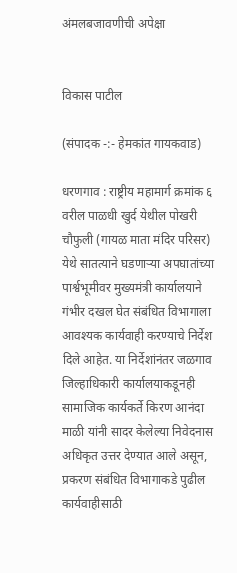अंमलबजावणीची अपेक्षा


विकास पाटील

(संपादक -:- हेमकांत गायकवाड)

धरणगाव : राष्ट्रीय महामार्ग क्रमांक ६ वरील पाळधी खुर्द येथील पोखरी चौफुली (गायळ माता मंदिर परिसर) येथे सातत्याने घडणाऱ्या अपघातांच्या पार्श्वभूमीवर मुख्यमंत्री कार्यालयाने गंभीर दखल घेत संबंधित विभागाला आवश्यक कार्यवाही करण्याचे निर्देश दिले आहेत. या निर्देशांनंतर जळगाव जिल्हाधिकारी कार्यालयाकडूनही सामाजिक कार्यकर्ते किरण आनंदा माळी यांनी सादर केलेल्या निवेदनास अधिकृत उत्तर देण्यात आले असून, प्रकरण संबंधित विभागाकडे पुढील कार्यवाहीसाठी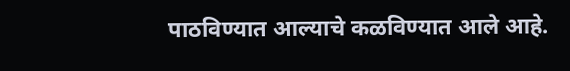पाठविण्यात आल्याचे कळविण्यात आले आहे.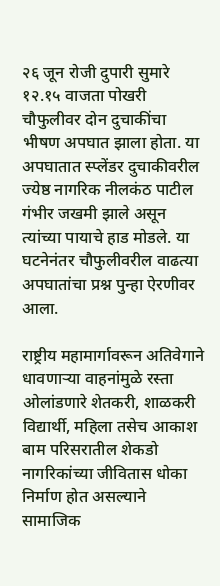२६ जून रोजी दुपारी सुमारे १२.१५ वाजता पोखरी चौफुलीवर दोन दुचाकींचा भीषण अपघात झाला होता. या अपघातात स्प्लेंडर दुचाकीवरील ज्येष्ठ नागरिक नीलकंठ पाटील गंभीर जखमी झाले असून त्यांच्या पायाचे हाड मोडले. या घटनेनंतर चौफुलीवरील वाढत्या अपघातांचा प्रश्न पुन्हा ऐरणीवर आला.

राष्ट्रीय महामार्गावरून अतिवेगाने धावणाऱ्या वाहनांमुळे रस्ता ओलांडणारे शेतकरी, शाळकरी विद्यार्थी, महिला तसेच आकाश बाम परिसरातील शेकडो नागरिकांच्या जीवितास धोका निर्माण होत असल्याने सामाजिक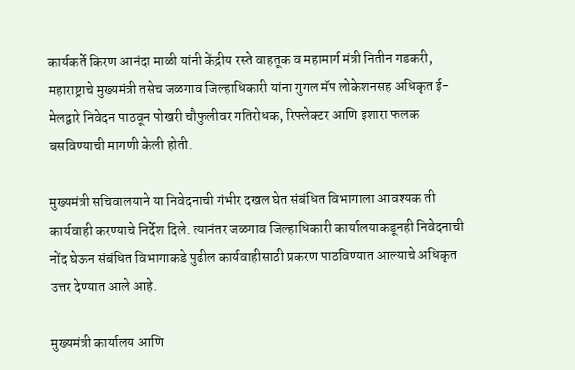कार्यकर्ते किरण आनंदा माळी यांनी केंद्रीय रस्ते वाहतूक व महामार्ग मंत्री नितीन गडकरी, महाराष्ट्राचे मुख्यमंत्री तसेच जळगाव जिल्हाधिकारी यांना गुगल मॅप लोकेशनसह अधिकृत ई-मेलद्वारे निवेदन पाठवून पोखरी चौफुलीवर गतिरोधक, रिफ्लेक्टर आणि इशारा फलक बसविण्याची मागणी केली होती.

मुख्यमंत्री सचिवालयाने या निवेदनाची गंभीर दखल घेत संबंधित विभागाला आवश्यक ती कार्यवाही करण्याचे निर्देश दिले. त्यानंतर जळगाव जिल्हाधिकारी कार्यालयाकडूनही निवेदनाची नोंद घेऊन संबंधित विभागाकडे पुढील कार्यवाहीसाठी प्रकरण पाठविण्यात आल्याचे अधिकृत उत्तर देण्यात आले आहे.

मुख्यमंत्री कार्यालय आणि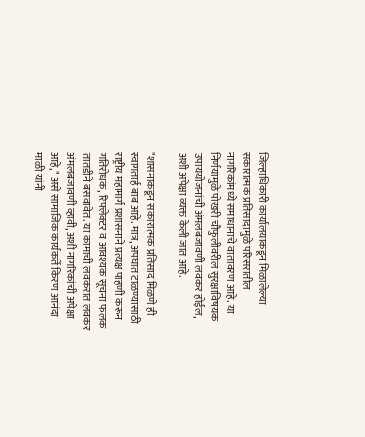जिल्हाधिकारी कार्यालयाकडून मिळालेल्या सकारात्मक प्रतिसादामुळे परिसरातील नागरिकांमध्ये समाधानाचे वातावरण आहे. या निर्णयामुळे पोखरी चौफुलीवरील सुरक्षाविषयक उपाययोजनांची अंमलबजावणी लवकर होईल, अशी अपेक्षा व्यक्त केली जात आहे.

"शासनाकडून सकारात्मक प्रतिसाद मिळणे ही स्वागतार्ह बाब आहे. मात्र, अपघात टाळण्यासाठी राष्ट्रीय महामार्ग प्रशासनाने प्रत्यक्ष पाहणी करून गतिरोधक, रिफ्लेक्टर व आवश्यक सूचना फलक तातडीने बसवावेत. या कामाची लवकरात लवकर अंमलबजावणी व्हावी, अशी नागरिकांची अपेक्षा आहे," असे सामाजिक कार्यकर्ते किरण आनंदा माळी यांनी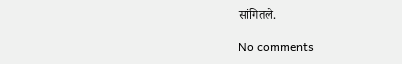सांगितले.

No comments